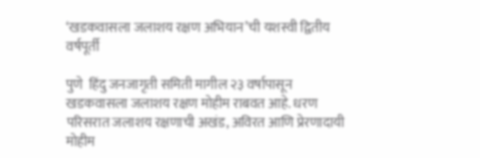‘खडकवासला जलाशय रक्षण अभियान’ची यशस्वी द्वितीय वर्षपूर्ती

पुणे  हिंदु जनजागृती समिती मागील २३ वर्षापासून खडकवासला जलाशय रक्षण मोहीम राबवत आहे. धरण परिसरात जलाशय रक्षणाची अखंड, अविरत आणि प्रेरणादायी मोहीम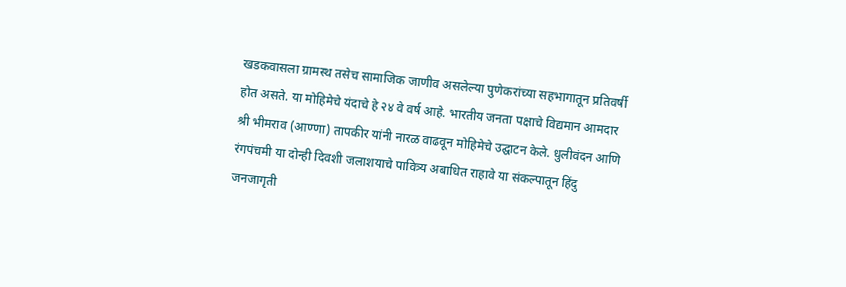खडकवासला ग्रामस्थ तसेच सामाजिक जाणीव असलेल्या पुणेकरांच्या सहभागातून प्रतिवर्षी होत असते. या मोहिमेचे यंदाचे हे २४ वे वर्ष आहे. भारतीय जनता पक्षाचे विद्यमान आमदार श्री भीमराव (आण्णा) तापकीर यांनी नारळ वाढवून मोहिमेचे उद्घाटन केले. धुलीवंदन आणि रंगपंचमी या दोन्ही दिवशी जलाशयाचे पावित्र्य अबाधित राहावे या संकल्पातून हिंदु जनजागृती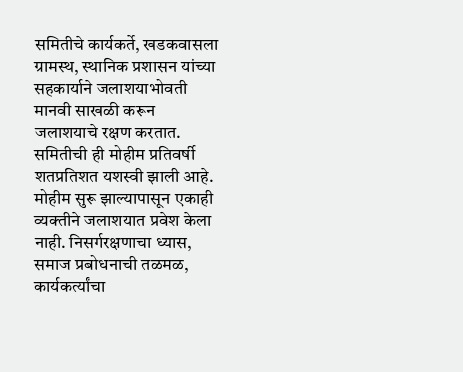समितीचे कार्यकर्ते, खडकवासला ग्रामस्थ, स्थानिक प्रशासन यांच्या सहकार्याने जलाशयाभोवती मानवी साखळी करून जलाशयाचे रक्षण करतात. समितीची ही मोहीम प्रतिवर्षी शतप्रतिशत यशस्वी झाली आहे. मोहीम सुरू झाल्यापासून एकाही व्यक्तीने जलाशयात प्रवेश केला नाही. निसर्गरक्षणाचा ध्यास, समाज प्रबोधनाची तळमळ, कार्यकर्त्यांचा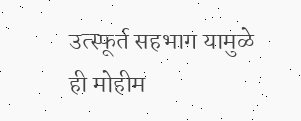उत्स्फूर्त सहभाग यामुळे ही मोहीम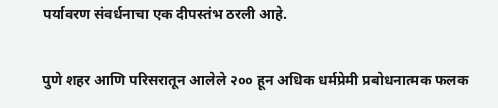पर्यावरण संवर्धनाचा एक दीपस्तंभ ठरली आहे.

पुणे शहर आणि परिसरातून आलेले २०० हून अधिक धर्मप्रेमी प्रबोधनात्मक फलक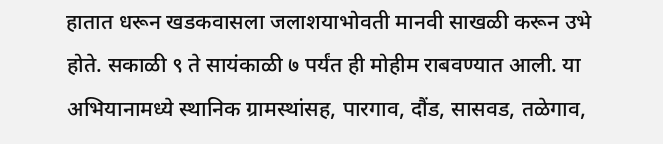हातात धरून खडकवासला जलाशयाभोवती मानवी साखळी करून उभे होते. सकाळी ९ ते सायंकाळी ७ पर्यंत ही मोहीम राबवण्यात आली. या अभियानामध्ये स्थानिक ग्रामस्थांसह, पारगाव, दौंड, सासवड, तळेगाव,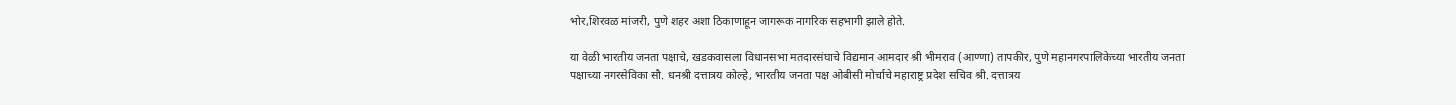भोर,शिरवळ मांजरी, पुणे शहर अशा ठिकाणाहून जागरूक नागरिक सहभागी झाले होते.

या वेळी भारतीय जनता पक्षाचे, खडकवासला विधानसभा मतदारसंघाचे विद्यमान आमदार श्री भीमराव (आण्णा) तापकीर, पुणे महानगरपालिकेच्या भारतीय जनता पक्षाच्या नगरसेविका सौ. धनश्री दत्तात्रय कोल्हे, भारतीय जनता पक्ष ओबीसी मोर्चाचे महाराष्ट्र प्रदेश सचिव श्री. दत्तात्रय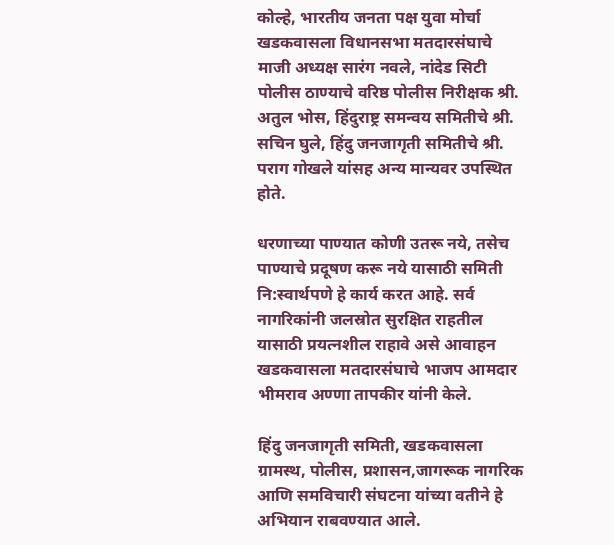कोल्हे, भारतीय जनता पक्ष युवा मोर्चा खडकवासला विधानसभा मतदारसंघाचे माजी अध्यक्ष सारंग नवले, नांदेड सिटी पोलीस ठाण्याचे वरिष्ठ पोलीस निरीक्षक श्री. अतुल भोस, हिंदुराष्ट्र समन्वय समितीचे श्री. सचिन घुले, हिंदु जनजागृती समितीचे श्री. पराग गोखले यांसह अन्य मान्यवर उपस्थित होते.

धरणाच्या पाण्यात कोणी उतरू नये, तसेच पाण्याचे प्रदूषण करू नये यासाठी समिती नि:स्वार्थपणे हे कार्य करत आहे. सर्व नागरिकांनी जलस्रोत सुरक्षित राहतील यासाठी प्रयत्नशील राहावे असे आवाहन खडकवासला मतदारसंघाचे भाजप आमदार भीमराव अण्णा तापकीर यांनी केले.

हिंदु जनजागृती समिती, खडकवासला ग्रामस्थ, पोलीस, प्रशासन,जागरूक नागरिक आणि समविचारी संघटना यांच्या वतीने हे अभियान राबवण्यात आले.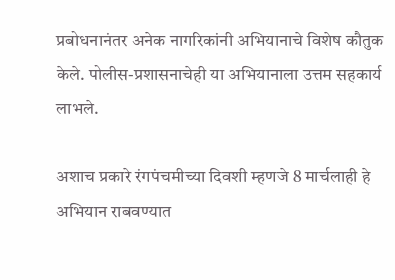प्रबोधनानंतर अनेक नागरिकांनी अभियानाचे विशेष कौतुक केले. पोलीस-प्रशासनाचेही या अभियानाला उत्तम सहकार्य लाभले.

अशाच प्रकारे रंगपंचमीच्या दिवशी म्हणजे 8 मार्चलाही हे अभियान राबवण्यात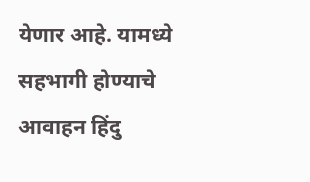येणार आहे. यामध्ये सहभागी होण्याचे आवाहन हिंदु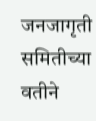जनजागृती समितीच्या वतीने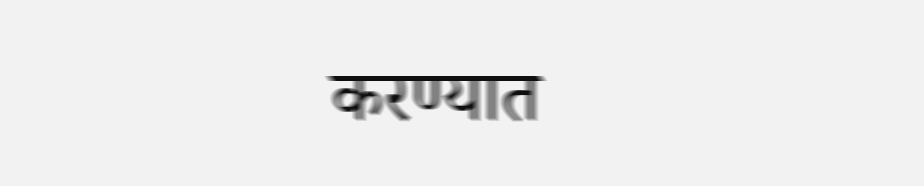करण्यात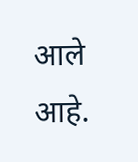आले आहे.